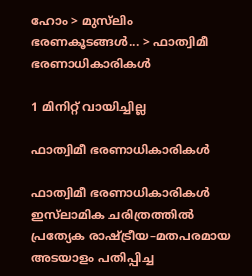ഹോം > മുസ്‌ലിം ഭരണകൂടങ്ങള്‍... > ഫാത്വിമീ ഭരണാധികാരികള്‍

1 മിനിറ്റ് വായിച്ചില്ല

ഫാത്വിമീ ഭരണാധികാരികള്‍

ഫാത്വിമീ ഭരണാധികാരികള്‍ ഇസ്‌ലാമിക ചരിത്രത്തിൽ പ്രത്യേക രാഷ്ട്രീയ–മതപരമായ അടയാളം പതിപ്പിച്ച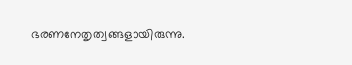ഭരണനേതൃത്വങ്ങളായിരുന്നു.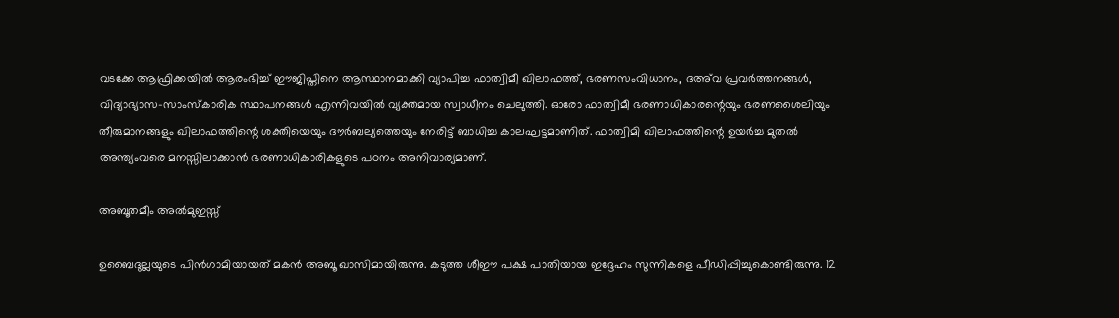വടക്കേ ആഫ്രിക്കയിൽ ആരംഭിച്ച് ഈജിപ്തിനെ ആസ്ഥാനമാക്കി വ്യാപിച്ച ഫാത്വിമീ ഖിലാഫത്ത്, ഭരണസംവിധാനം, ദഅ്‌വ പ്രവര്‍ത്തനങ്ങള്‍, വിദ്യാഭ്യാസ–സാംസ്കാരിക സ്ഥാപനങ്ങള്‍ എന്നിവയില്‍ വ്യക്തമായ സ്വാധീനം ചെലുത്തി. ഓരോ ഫാത്വിമീ ഭരണാധികാരന്റെയും ഭരണശൈലിയും തീരുമാനങ്ങളും ഖിലാഫത്തിന്റെ ശക്തിയെയും ദൗര്‍ബല്യത്തെയും നേരിട്ട് ബാധിച്ച കാലഘട്ടമാണിത്. ഫാത്വിമി ഖിലാഫത്തിന്റെ ഉയര്‍ച്ച മുതല്‍ അന്ത്യംവരെ മനസ്സിലാക്കാന്‍ ഭരണാധികാരികളുടെ പഠനം അനിവാര്യമാണ്.

അബൂതമീം അല്‍മുഇസ്സ്

ഉബൈദുല്ലയുടെ പിന്‍ഗാമിയായത് മകന്‍ അബൂ ഖാസിമായിരുന്നു. കടുത്ത ശീഈ പക്ഷ പാതിയായ ഇദ്ദേഹം സുന്നികളെ പീഡിപ്പിച്ചുകൊണ്ടിരുന്നു. 12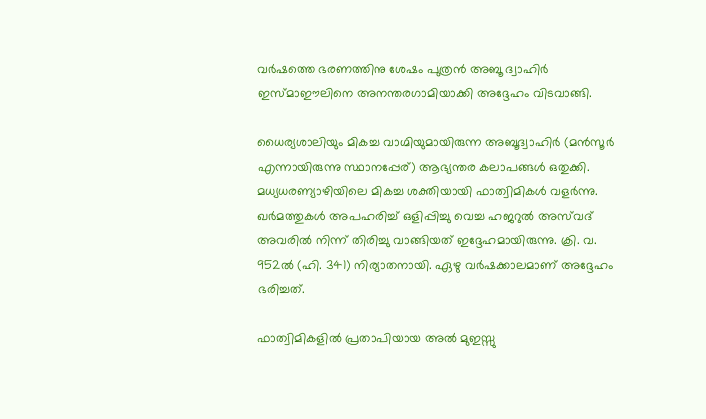വര്‍ഷത്തെ ഭരണത്തിനു ശേഷം പുത്രന്‍ അബൂ ദ്വാഹിര്‍ ഇസ്മാഈലിനെ അനന്തരഗാമിയാക്കി അദ്ദേഹം വിടവാങ്ങി.

ധൈര്യശാലിയും മികച്ച വാഗ്മിയുമായിരുന്ന അബൂദ്വാഹിര്‍ (മന്‍സൂര്‍ എന്നായിരുന്നു സ്ഥാനപ്പേര്) ആഭ്യന്തര കലാപങ്ങള്‍ ഒതുക്കി. മധ്യധരണ്യാഴിയിലെ മികച്ച ശക്തിയായി ഫാത്വിമികള്‍ വളര്‍ന്നു. ഖര്‍മത്തുകള്‍ അപഹരിച്ച് ഒളിപ്പിച്ചു വെച്ച ഹജറുല്‍ അസ്‌വദ് അവരില്‍ നിന്ന് തിരിച്ചു വാങ്ങിയത് ഇദ്ദേഹമായിരുന്നു. ക്രി. വ. 952ല്‍ (ഹി. 341) നിര്യാതനായി. ഏഴു വര്‍ഷക്കാലമാണ് അദ്ദേഹം ഭരിച്ചത്.

ഫാത്വിമികളില്‍ പ്രതാപിയായ അല്‍ മുഇസ്സു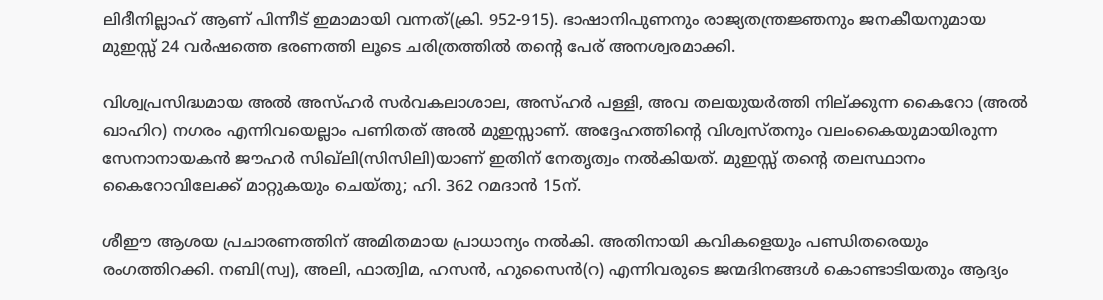ലിദീനില്ലാഹ് ആണ് പിന്നീട് ഇമാമായി വന്നത്(ക്രി. 952-915). ഭാഷാനിപുണനും രാജ്യതന്ത്രജ്ഞനും ജനകീയനുമായ മുഇസ്സ് 24 വര്‍ഷത്തെ ഭരണത്തി ലൂടെ ചരിത്രത്തില്‍ തന്റെ പേര് അനശ്വരമാക്കി.

വിശ്വപ്രസിദ്ധമായ അല്‍ അസ്ഹര്‍ സര്‍വകലാശാല, അസ്ഹര്‍ പള്ളി, അവ തലയുയര്‍ത്തി നില്ക്കുന്ന കൈറോ (അല്‍ ഖാഹിറ) നഗരം എന്നിവയെല്ലാം പണിതത് അല്‍ മുഇസ്സാണ്. അദ്ദേഹത്തിന്റെ വിശ്വസ്തനും വലംകൈയുമായിരുന്ന സേനാനായകന്‍ ജൗഹര്‍ സിഖ്‌ലി(സിസിലി)യാണ് ഇതിന് നേതൃത്വം നല്‍കിയത്. മുഇസ്സ് തന്റെ തലസ്ഥാനം കൈറോവിലേക്ക് മാറ്റുകയും ചെയ്തു; ഹി. 362 റമദാന്‍ 15ന്.

ശീഈ ആശയ പ്രചാരണത്തിന് അമിതമായ പ്രാധാന്യം നല്‍കി. അതിനായി കവികളെയും പണ്ഡിതരെയും രംഗത്തിറക്കി. നബി(സ്വ), അലി, ഫാത്വിമ, ഹസന്‍, ഹുസൈന്‍(റ) എന്നിവരുടെ ജന്മദിനങ്ങള്‍ കൊണ്ടാടിയതും ആദ്യം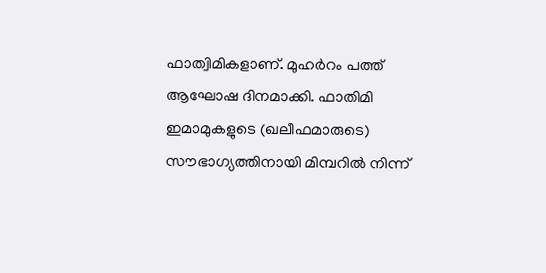ഫാത്വിമികളാണ്. മുഹര്‍റം പത്ത് ആഘോഷ ദിനമാക്കി. ഫാതിമി ഇമാമുകളുടെ (ഖലീഫമാരുടെ) സൗഭാഗ്യത്തിനായി മിമ്പറില്‍ നിന്ന്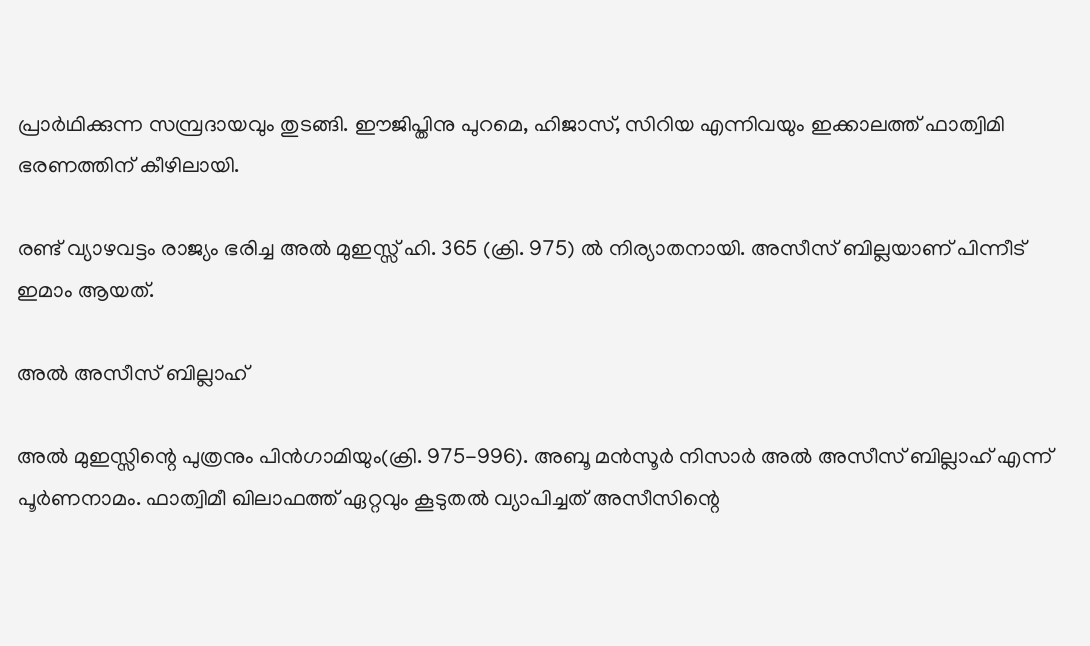പ്രാര്‍ഥിക്കുന്ന സമ്പ്രദായവും തുടങ്ങി. ഈജിപ്തിനു പുറമെ, ഹിജാസ്, സിറിയ എന്നിവയും ഇക്കാലത്ത് ഫാത്വിമി ഭരണത്തിന് കീഴിലായി.

രണ്ട് വ്യാഴവട്ടം രാജ്യം ഭരിച്ച അല്‍ മുഇസ്സ് ഹി. 365 (ക്രി. 975) ല്‍ നിര്യാതനായി. അസീസ് ബില്ലയാണ് പിന്നീട് ഇമാം ആയത്.

അല്‍ അസീസ് ബില്ലാഹ്

അല്‍ മുഇസ്സിന്റെ പുത്രനും പിന്‍ഗാമിയും(ക്രി. 975-996). അബൂ മന്‍സൂര്‍ നിസാര്‍ അല്‍ അസീസ് ബില്ലാഹ് എന്ന് പൂര്‍ണനാമം. ഫാത്വിമീ ഖിലാഫത്ത് ഏറ്റവും കൂടുതല്‍ വ്യാപിച്ചത് അസീസിന്റെ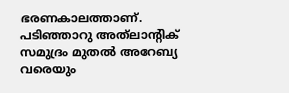ഭരണകാലത്താണ്. പടിഞ്ഞാറു അത്‌ലാന്റിക് സമുദ്രം മുതല്‍ അറേബ്യ വരെയും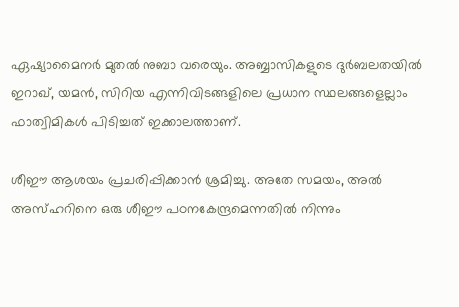ഏഷ്യാമൈനര്‍ മുതല്‍ നുബാ വരെയും. അബ്ബാസികളുടെ ദുര്‍ബലതയില്‍ ഇറാഖ്, യമന്‍, സിറിയ എന്നിവിടങ്ങളിലെ പ്രധാന സ്ഥലങ്ങളെല്ലാം ഫാത്വിമികള്‍ പിടിച്ചത് ഇക്കാലത്താണ്.

ശീഈ ആശയം പ്രചരിപ്പിക്കാന്‍ ശ്രമിച്ചു. അതേ സമയം, അല്‍ അസ്ഹറിനെ ഒരു ശീഈ പഠനകേന്ദ്രമെന്നതില്‍ നിന്നും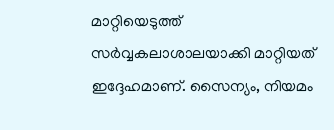മാറ്റിയെടുത്ത് സര്‍വ്വകലാശാലയാക്കി മാറ്റിയത് ഇദ്ദേഹമാണ്. സൈന്യം, നിയമം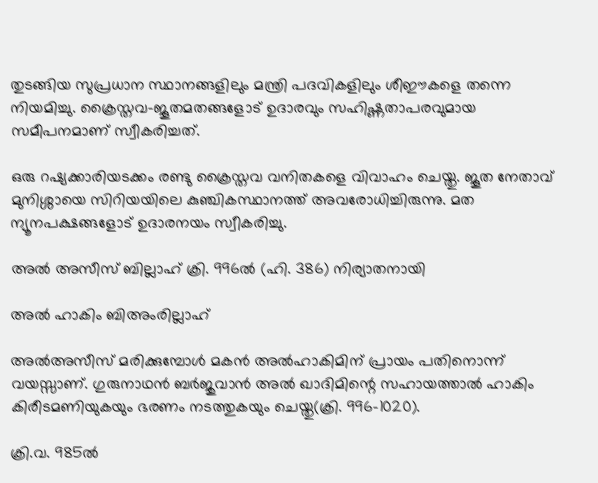തുടങ്ങിയ സുപ്രധാന സ്ഥാനങ്ങളിലും മന്ത്രി പദവികളിലും ശീഈകളെ തന്നെ നിയമിച്ചു. ക്രൈസ്തവ-ജൂതമതങ്ങളോട് ഉദാരവും സഹിഷ്ണതാപരവുമായ സമീപനമാണ് സ്വീകരിച്ചത്.

ഒരു റഷ്യക്കാരിയടക്കം രണ്ടു ക്രൈസ്തവ വനിതകളെ വിവാഹം ചെയ്തു. ജൂത നേതാവ് മുനിശ്ശായെ സിറിയയിലെ കുഞ്ചികസ്ഥാനത്ത് അവരോധിച്ചിരുന്നു. മത ന്യൂനപക്ഷങ്ങളോട് ഉദാരനയം സ്വീകരിച്ചു.

അല്‍ അസീസ് ബില്ലാഹ് ക്രി. 996ല്‍ (ഹി. 386) നിര്യാതനായി

അല്‍ ഹാകിം ബിഅംരില്ലാഹ്

അല്‍അസീസ് മരിക്കുമ്പോള്‍ മകന്‍ അല്‍ഹാകിമിന് പ്രായം പതിനൊന്ന് വയസ്സാണ്. ഗുരുനാഥന്‍ ബര്‍ജുവാന്‍ അല്‍ ഖാദിമിന്റെ സഹായത്താല്‍ ഹാകിം കിരീടമണിയുകയും ഭരണം നടത്തുകയും ചെയ്തു(ക്രി. 996-1020).

ക്രി.വ. 985ല്‍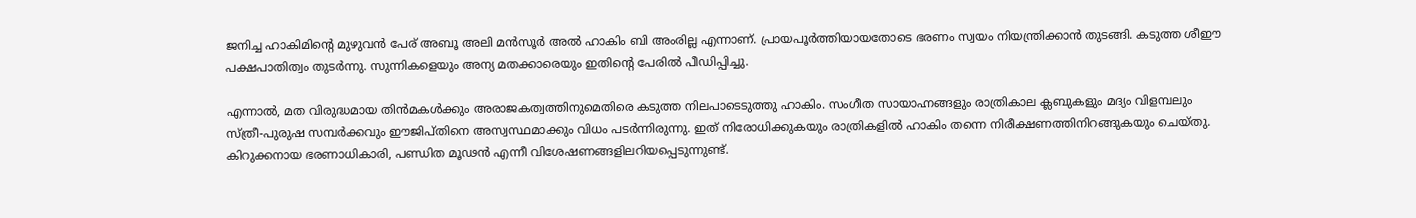ജനിച്ച ഹാകിമിന്റെ മുഴുവന്‍ പേര് അബൂ അലി മന്‍സൂര്‍ അല്‍ ഹാകിം ബി അംരില്ല എന്നാണ്. പ്രായപൂര്‍ത്തിയായതോടെ ഭരണം സ്വയം നിയന്ത്രിക്കാന്‍ തുടങ്ങി. കടുത്ത ശീഈ പക്ഷപാതിത്വം തുടര്‍ന്നു. സുന്നികളെയും അന്യ മതക്കാരെയും ഇതിന്റെ പേരില്‍ പീഡിപ്പിച്ചു.

എന്നാല്‍, മത വിരുദ്ധമായ തിന്‍മകള്‍ക്കും അരാജകത്വത്തിനുമെതിരെ കടുത്ത നിലപാടെടുത്തു ഹാകിം. സംഗീത സായാഹ്നങ്ങളും രാത്രികാല ക്ലബുകളും മദ്യം വിളമ്പലും സ്ത്രീ-പുരുഷ സമ്പര്‍ക്കവും ഈജിപ്തിനെ അസ്വസ്ഥമാക്കും വിധം പടര്‍ന്നിരുന്നു. ഇത് നിരോധിക്കുകയും രാത്രികളില്‍ ഹാകിം തന്നെ നിരീക്ഷണത്തിനിറങ്ങുകയും ചെയ്തു. കിറുക്കനായ ഭരണാധികാരി, പണ്ഡിത മൂഢന്‍ എന്നീ വിശേഷണങ്ങളിലറിയപ്പെടുന്നുണ്ട്.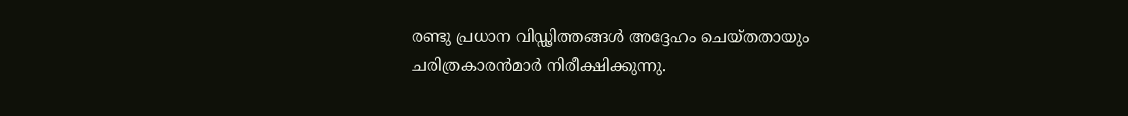രണ്ടു പ്രധാന വിഡ്ഢിത്തങ്ങള്‍ അദ്ദേഹം ചെയ്തതായും ചരിത്രകാരന്‍മാര്‍ നിരീക്ഷിക്കുന്നു.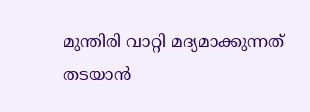മുന്തിരി വാറ്റി മദ്യമാക്കുന്നത് തടയാന്‍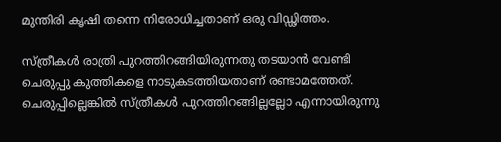മുന്തിരി കൃഷി തന്നെ നിരോധിച്ചതാണ് ഒരു വിഡ്ഢിത്തം.

സ്ത്രീകള്‍ രാത്രി പുറത്തിറങ്ങിയിരുന്നതു തടയാന്‍ വേണ്ടി ചെരുപ്പു കുത്തികളെ നാടുകടത്തിയതാണ് രണ്ടാമത്തേത്. ചെരുപ്പില്ലെങ്കില്‍ സ്ത്രീകള്‍ പുറത്തിറങ്ങില്ലല്ലോ എന്നായിരുന്നു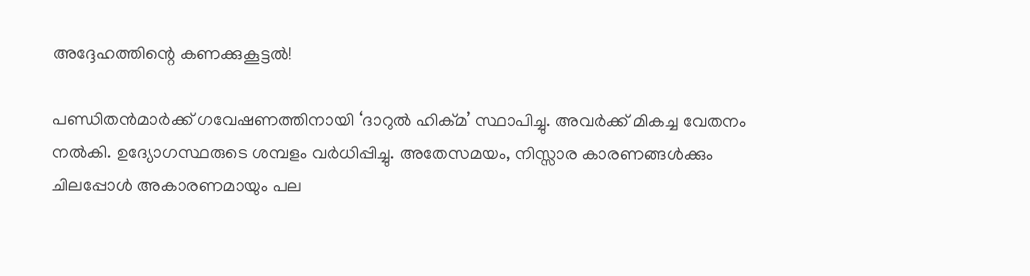അദ്ദേഹത്തിന്റെ കണക്കുകൂട്ടല്‍!

പണ്ഡിതന്‍മാര്‍ക്ക് ഗവേഷണത്തിനായി ‘ദാറുല്‍ ഹിക്മ’ സ്ഥാപിച്ചു. അവര്‍ക്ക് മികച്ച വേതനം നല്‍കി. ഉദ്യോഗസ്ഥരുടെ ശമ്പളം വര്‍ധിപ്പിച്ചു. അതേസമയം, നിസ്സാര കാരണങ്ങള്‍ക്കും ചിലപ്പോള്‍ അകാരണമായും പല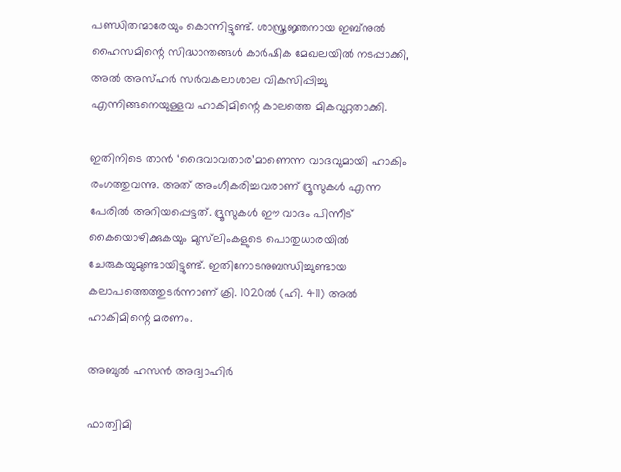പണ്ഡിതന്മാരേയും കൊന്നിട്ടുണ്ട്. ശാസ്ത്രജ്ഞനായ ഇബ്‌നുല്‍ ഹൈസമിന്റെ സിദ്ധാന്തങ്ങള്‍ കാര്‍ഷിക മേഖലയില്‍ നടപ്പാക്കി, അല്‍ അസ്ഹര്‍ സര്‍വകലാശാല വികസിപ്പിച്ചു എന്നിങ്ങനെയുള്ളവ ഹാകിമിന്റെ കാലത്തെ മികവുറ്റതാക്കി.

ഇതിനിടെ താന്‍ ‘ദൈവാവതാര’മാണെന്ന വാദവുമായി ഹാകിം രംഗത്തുവന്നു. അത് അംഗീകരിച്ചവരാണ് ദ്രൂസുകള്‍ എന്ന പേരില്‍ അറിയപ്പെട്ടത്. ദ്രൂസുകള്‍ ഈ വാദം പിന്നീട് കൈയൊഴിക്കുകയും മുസ്‌ലിംകളുടെ പൊതുധാരയില്‍ ചേരുകയുമുണ്ടായിട്ടുണ്ട്. ഇതിനോടനുബന്ധിച്ചുണ്ടായ കലാപത്തെത്തുടര്‍ന്നാണ് ക്രി. 1020ല്‍ (ഹി. 411) അല്‍ ഹാകിമിന്റെ മരണം.

അബുല്‍ ഹസന്‍ അദ്വാഹിര്‍

ഫാത്വിമി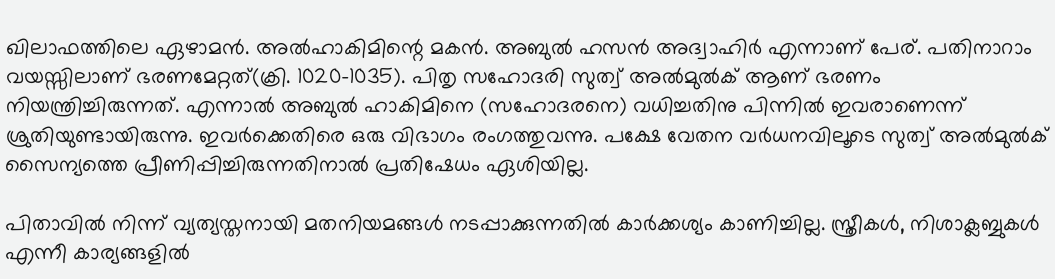ഖിലാഫത്തിലെ ഏഴാമന്‍. അല്‍ഹാകിമിന്റെ മകന്‍. അബുല്‍ ഹസന്‍ അദ്വാഹിര്‍ എന്നാണ് പേര്. പതിനാറാം വയസ്സിലാണ് ഭരണമേറ്റത്(ക്രി. 1020-1035). പിതൃ സഹോദരി സുത്വ് അല്‍മുല്‍ക് ആണ് ഭരണം നിയന്ത്രിച്ചിരുന്നത്. എന്നാല്‍ അബുല്‍ ഹാകിമിനെ (സഹോദരനെ) വധിച്ചതിനു പിന്നില്‍ ഇവരാണെന്ന് ശ്രുതിയുണ്ടായിരുന്നു. ഇവര്‍ക്കെതിരെ ഒരു വിഭാഗം രംഗത്തുവന്നു. പക്ഷേ വേതന വര്‍ധനവിലൂടെ സുത്വ് അല്‍മുല്‍ക് സൈന്യത്തെ പ്രീണിപ്പിച്ചിരുന്നതിനാല്‍ പ്രതിഷേധം ഏശിയില്ല.

പിതാവില്‍ നിന്ന് വ്യത്യസ്തനായി മതനിയമങ്ങള്‍ നടപ്പാക്കുന്നതില്‍ കാര്‍ക്കശ്യം കാണിച്ചില്ല. സ്ത്രീകള്‍, നിശാക്ലബ്ബുകള്‍ എന്നീ കാര്യങ്ങളില്‍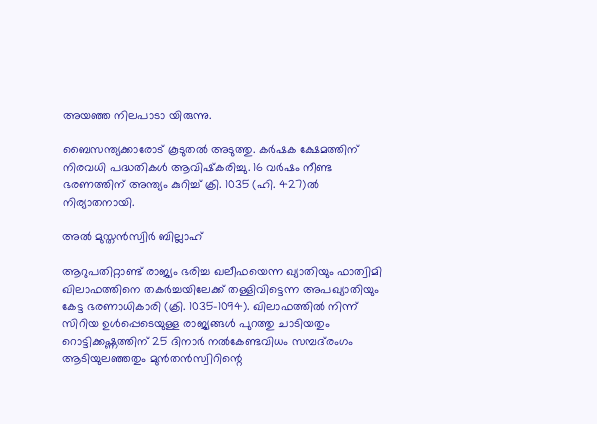അയഞ്ഞ നിലപാടാ യിരുന്നു.

ബൈസന്ത്യക്കാരോട് കൂടുതല്‍ അടുത്തു. കര്‍ഷക ക്ഷേമത്തിന് നിരവധി പദ്ധതികള്‍ ആവിഷ്‌കരിച്ചു. 16 വര്‍ഷം നീണ്ട ഭരണത്തിന് അന്ത്യം കുറിച്ച് ക്രി. 1035 (ഹി. 427)ല്‍ നിര്യാതനായി.

അല്‍ മുസ്തന്‍സ്വിര്‍ ബില്ലാഹ്

ആറുപതിറ്റാണ്ട് രാജ്യം ഭരിച്ച ഖലീഫയെന്ന ഖ്യാതിയും ഫാത്വിമി ഖിലാഫത്തിനെ തകര്‍ച്ചയിലേക്ക് തള്ളിവിട്ടെന്ന അപഖ്യാതിയും കേട്ട ഭരണാധികാരി (ക്രി. 1035-1094). ഖിലാഫത്തില്‍ നിന്ന് സിറിയ ഉള്‍പ്പെടെയുള്ള രാജ്യങ്ങള്‍ പുറത്തു ചാടിയതും റൊട്ടിക്കഷ്ണത്തിന് 25 ദിനാര്‍ നല്‍കേണ്ടവിധം സമ്പദ്‌രംഗം ആടിയുലഞ്ഞതും മുന്‍തന്‍സ്വിറിന്റെ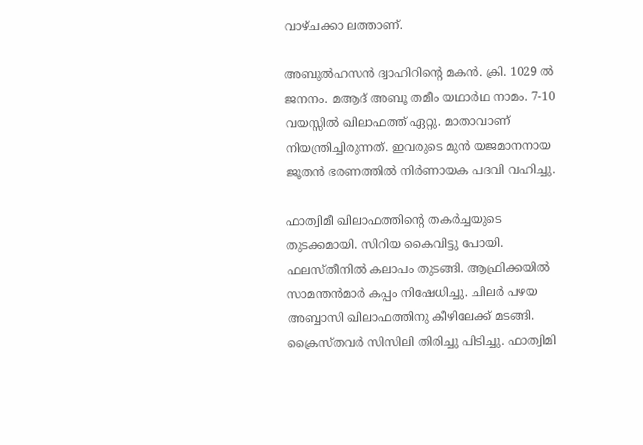വാഴ്ചക്കാ ലത്താണ്.

അബുല്‍ഹസന്‍ ദ്വാഹിറിന്റെ മകന്‍. ക്രി. 1029 ല്‍ ജനനം. മആദ് അബൂ തമീം യഥാര്‍ഥ നാമം. 7-10 വയസ്സില്‍ ഖിലാഫത്ത് ഏറ്റു. മാതാവാണ് നിയന്ത്രിച്ചിരുന്നത്. ഇവരുടെ മുന്‍ യജമാനനായ ജൂതന്‍ ഭരണത്തില്‍ നിര്‍ണായക പദവി വഹിച്ചു.

ഫാത്വിമീ ഖിലാഫത്തിന്റെ തകര്‍ച്ചയുടെ തുടക്കമായി. സിറിയ കൈവിട്ടു പോയി. ഫലസ്തീനില്‍ കലാപം തുടങ്ങി. ആഫ്രിക്കയില്‍ സാമന്തന്‍മാര്‍ കപ്പം നിഷേധിച്ചു. ചിലര്‍ പഴയ അബ്ബാസി ഖിലാഫത്തിനു കീഴിലേക്ക് മടങ്ങി. ക്രൈസ്തവര്‍ സിസിലി തിരിച്ചു പിടിച്ചു. ഫാത്വിമി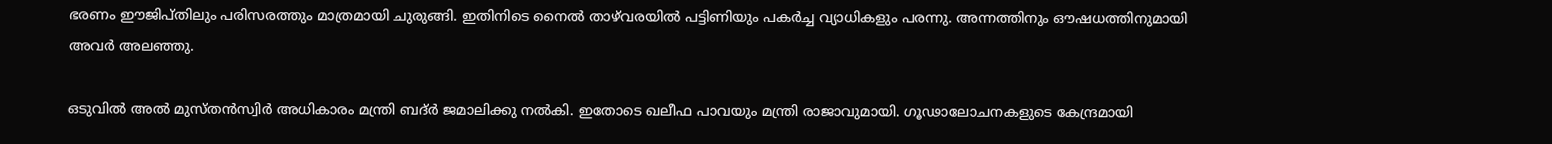ഭരണം ഈജിപ്തിലും പരിസരത്തും മാത്രമായി ചുരുങ്ങി. ഇതിനിടെ നൈല്‍ താഴ്‌വരയില്‍ പട്ടിണിയും പകര്‍ച്ച വ്യാധികളും പരന്നു. അന്നത്തിനും ഔഷധത്തിനുമായി അവര്‍ അലഞ്ഞു.

ഒടുവില്‍ അല്‍ മുസ്തന്‍സ്വിര്‍ അധികാരം മന്ത്രി ബദ്ര്‍ ജമാലിക്കു നല്‍കി. ഇതോടെ ഖലീഫ പാവയും മന്ത്രി രാജാവുമായി. ഗൂഢാലോചനകളുടെ കേന്ദ്രമായി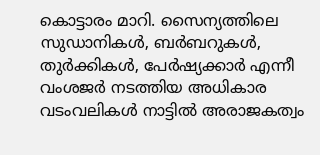കൊട്ടാരം മാറി. സൈന്യത്തിലെ സുഡാനികള്‍, ബര്‍ബറുകള്‍, തുര്‍ക്കികള്‍, പേര്‍ഷ്യക്കാര്‍ എന്നീ വംശജര്‍ നടത്തിയ അധികാര വടംവലികള്‍ നാട്ടില്‍ അരാജകത്വം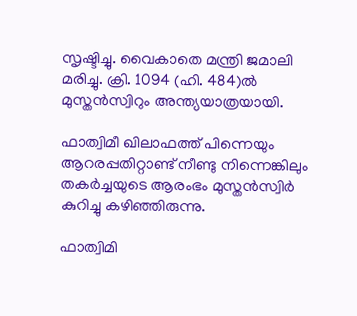സൃഷ്ടിച്ചു. വൈകാതെ മന്ത്രി ജമാലി മരിച്ചു. ക്രി. 1094 (ഹി. 484)ല്‍ മുസ്തന്‍സ്വിറും അന്ത്യയാത്രയായി.

ഫാത്വിമീ ഖിലാഫത്ത് പിന്നെയും ആറരപ്പതിറ്റാണ്ട് നീണ്ടു നിന്നെങ്കിലും തകര്‍ച്ചയുടെ ആരംഭം മുസ്തന്‍സ്വിര്‍ കുറിച്ചു കഴിഞ്ഞിരുന്നു.

ഫാത്വിമി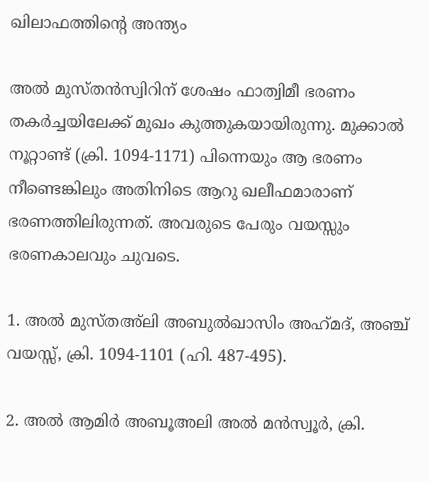ഖിലാഫത്തിന്റെ അന്ത്യം

അല്‍ മുസ്തന്‍സ്വിറിന് ശേഷം ഫാത്വിമീ ഭരണം തകര്‍ച്ചയിലേക്ക് മുഖം കുത്തുകയായിരുന്നു. മുക്കാല്‍ നൂറ്റാണ്ട് (ക്രി. 1094-1171) പിന്നെയും ആ ഭരണം നീണ്ടെങ്കിലും അതിനിടെ ആറു ഖലീഫമാരാണ് ഭരണത്തിലിരുന്നത്. അവരുടെ പേരും വയസ്സും ഭരണകാലവും ചുവടെ.

1. അല്‍ മുസ്തഅ്‌ലി അബുല്‍ഖാസിം അഹ്‌മദ്, അഞ്ച് വയസ്സ്, ക്രി. 1094-1101 (ഹി. 487-495).

2. അല്‍ ആമിര്‍ അബൂഅലി അല്‍ മന്‍സ്വൂര്‍, ക്രി.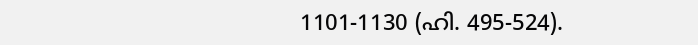1101-1130 (ഹി. 495-524).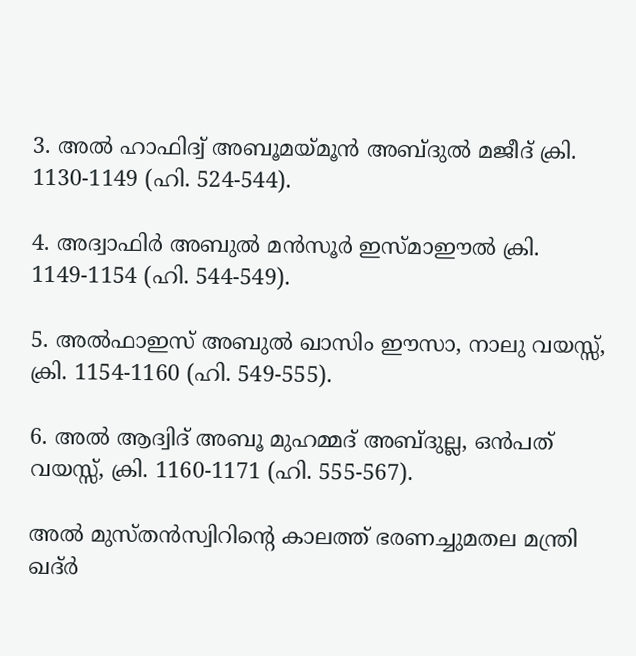3. അല്‍ ഹാഫിദ്വ് അബൂമയ്മൂന്‍ അബ്ദുല്‍ മജീദ് ക്രി. 1130-1149 (ഹി. 524-544).

4. അദ്വാഫിര്‍ അബുല്‍ മന്‍സൂര്‍ ഇസ്മാഈല്‍ ക്രി. 1149-1154 (ഹി. 544-549).

5. അല്‍ഫാഇസ് അബുല്‍ ഖാസിം ഈസാ, നാലു വയസ്സ്, ക്രി. 1154-1160 (ഹി. 549-555).

6. അല്‍ ആദ്വിദ് അബൂ മുഹമ്മദ് അബ്ദുല്ല, ഒന്‍പത് വയസ്സ്, ക്രി. 1160-1171 (ഹി. 555-567).

അല്‍ മുസ്തന്‍സ്വിറിന്റെ കാലത്ത് ഭരണച്ചുമതല മന്ത്രി ഖദ്ര്‍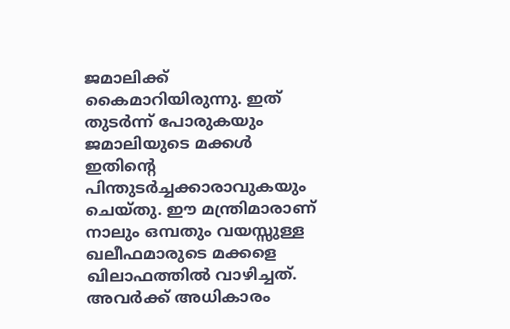ജമാലിക്ക് കൈമാറിയിരുന്നു. ഇത് തുടര്‍ന്ന് പോരുകയും ജമാലിയുടെ മക്കള്‍ ഇതിന്റെ പിന്തുടര്‍ച്ചക്കാരാവുകയും ചെയ്തു. ഈ മന്ത്രിമാരാണ് നാലും ഒമ്പതും വയസ്സുള്ള ഖലീഫമാരുടെ മക്കളെ ഖിലാഫത്തില്‍ വാഴിച്ചത്. അവര്‍ക്ക് അധികാരം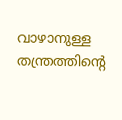വാഴാനുള്ള തന്ത്രത്തിന്റെ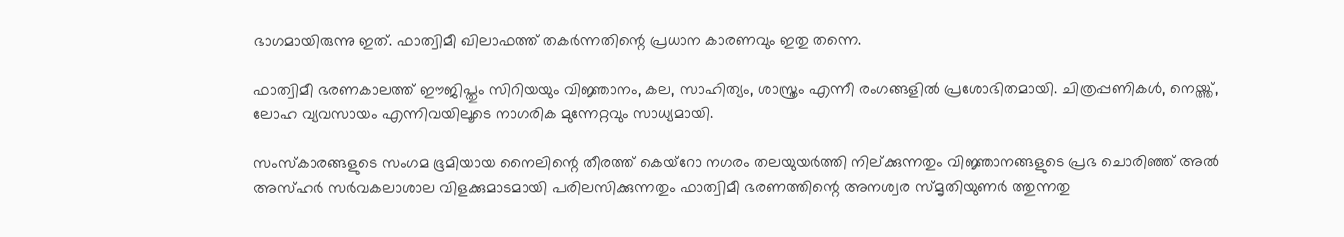ഭാഗമായിരുന്നു ഇത്. ഫാത്വിമീ ഖിലാഫത്ത് തകര്‍ന്നതിന്റെ പ്രധാന കാരണവും ഇതു തന്നെ.

ഫാത്വിമീ ഭരണകാലത്ത് ഈജിപ്തും സിറിയയും വിജ്ഞാനം, കല, സാഹിത്യം, ശാസ്ത്രം എന്നീ രംഗങ്ങളില്‍ പ്രശോഭിതമായി. ചിത്രപ്പണികള്‍, നെയ്ത്ത്, ലോഹ വ്യവസായം എന്നിവയിലൂടെ നാഗരിക മുന്നേറ്റവും സാധ്യമായി.

സംസ്‌കാരങ്ങളുടെ സംഗമ ഭൂമിയായ നൈലിന്റെ തീരത്ത് കെയ്‌റോ നഗരം തലയുയര്‍ത്തി നില്ക്കുന്നതും വിജ്ഞാനങ്ങളുടെ പ്രഭ ചൊരിഞ്ഞ് അല്‍ അസ്ഹര്‍ സര്‍വകലാശാല വിളക്കുമാടമായി പരിലസിക്കുന്നതും ഫാത്വിമീ ഭരണത്തിന്റെ അനശ്വര സ്മൃതിയുണര്‍ ത്തുന്നതു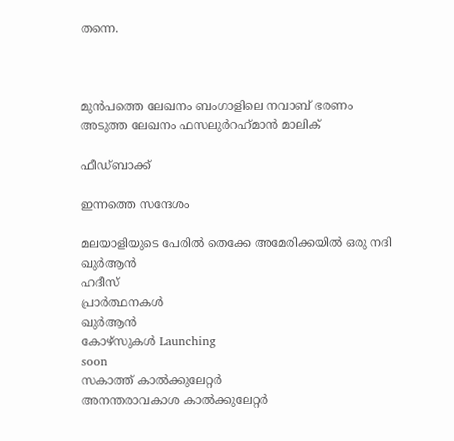തന്നെ.



മുൻപത്തെ ലേഖനം ബംഗാളിലെ നവാബ് ഭരണം
അടുത്ത ലേഖനം ഫസലുര്‍റഹ്‌മാന്‍ മാലിക്

ഫീഡ്ബാക്ക്

ഇന്നത്തെ സന്ദേശം

മലയാളിയുടെ പേരിൽ തെക്കേ അമേരിക്കയിൽ ഒരു നദി
ഖുർആൻ
ഹദീസ്
പ്രാർത്ഥനകൾ
ഖുർആൻ
കോഴ്സുകൾ Launching
soon
സകാത്ത് കാൽക്കുലേറ്റർ
അനന്തരാവകാശ കാൽക്കുലേറ്റർ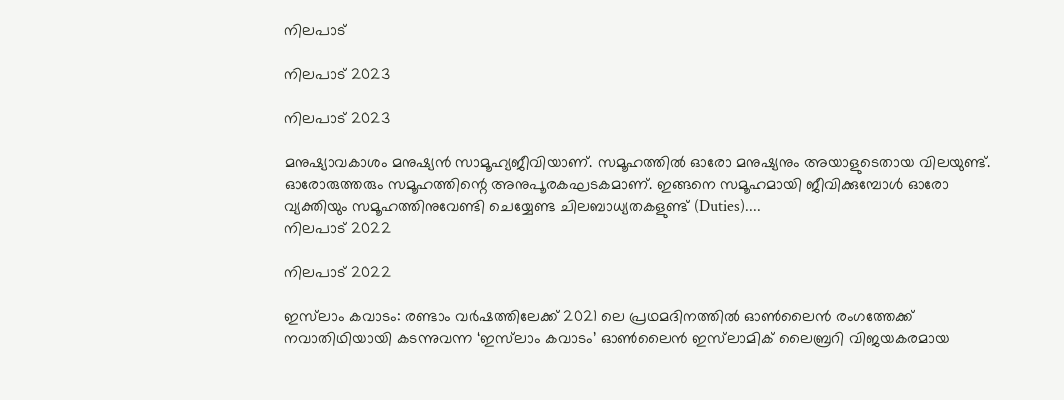നിലപാട്

നിലപാട് 2023

നിലപാട് 2023

മനുഷ്യാവകാശം മനുഷ്യന്‍ സാമൂഹ്യജീവിയാണ്. സമൂഹത്തില്‍ ഓരോ മനുഷ്യനും അയാളുടെതായ വിലയുണ്ട്. ഓരോരുത്തരും സമൂഹത്തിന്റെ അനുപൂരകഘടകമാണ്. ഇങ്ങനെ സമൂഹമായി ജീവിക്കുമ്പോള്‍ ഓരോ വ്യക്തിയും സമൂഹത്തിനുവേണ്ടി ചെയ്യേണ്ട ചിലബാധ്യതകളുണ്ട് (Duties)....
നിലപാട് 2022

നിലപാട് 2022

ഇസ്‌ലാം കവാടം: രണ്ടാം വര്‍ഷത്തിലേക്ക് 2021 ലെ പ്രഥമദിനത്തില്‍ ഓണ്‍ലൈന്‍ രംഗത്തേക്ക് നവാതിഥിയായി കടന്നുവന്ന ‘ഇസ്‌ലാം കവാടം’ ഓണ്‍ലൈന്‍ ഇസ്‌ലാമിക് ലൈബ്രറി വിജയകരമായ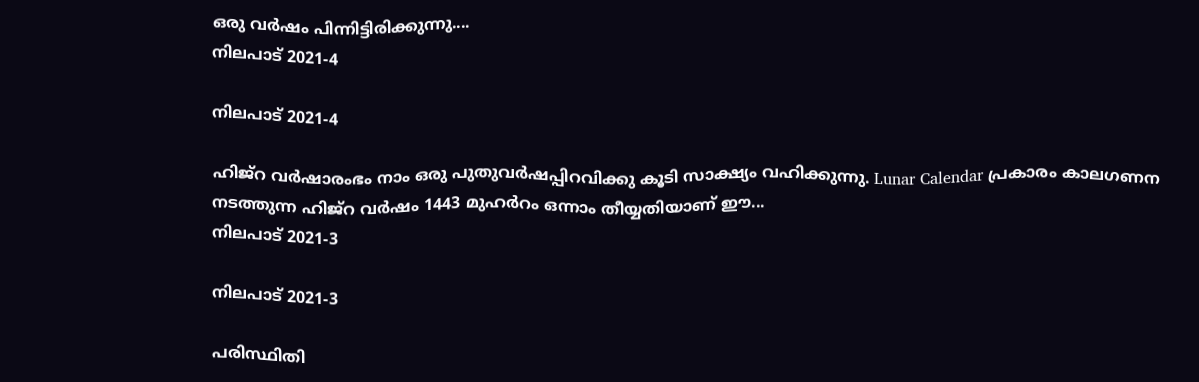ഒരു വര്‍ഷം പിന്നിട്ടിരിക്കുന്നു....
നിലപാട് 2021-4

നിലപാട് 2021-4

ഹിജ്‌റ വര്‍ഷാരംഭം നാം ഒരു പുതുവര്‍ഷപ്പിറവിക്കു കൂടി സാക്ഷ്യം വഹിക്കുന്നു. Lunar Calendar പ്രകാരം കാലഗണന നടത്തുന്ന ഹിജ്‌റ വര്‍ഷം 1443 മുഹര്‍റം ഒന്നാം തീയ്യതിയാണ് ഈ...
നിലപാട് 2021-3

നിലപാട് 2021-3

പരിസ്ഥിതി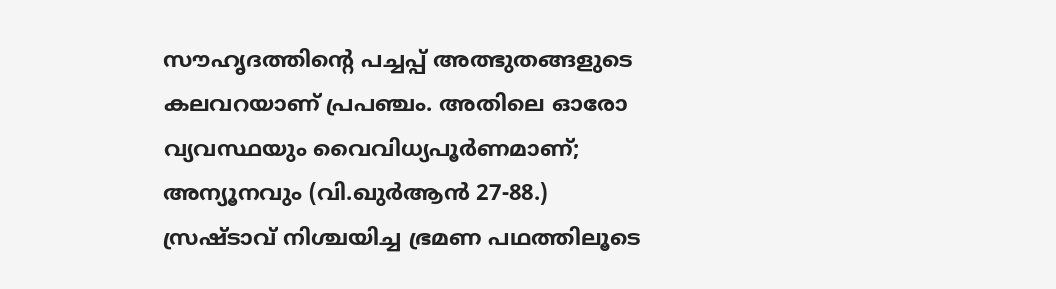സൗഹൃദത്തിന്റെ പച്ചപ്പ് അത്ഭുതങ്ങളുടെ കലവറയാണ് പ്രപഞ്ചം. അതിലെ ഓരോ വ്യവസ്ഥയും വൈവിധ്യപൂര്‍ണമാണ്; അന്യൂനവും (വി.ഖുര്‍ആന്‍ 27-88.) സ്രഷ്ടാവ് നിശ്ചയിച്ച ഭ്രമണ പഥത്തിലൂടെ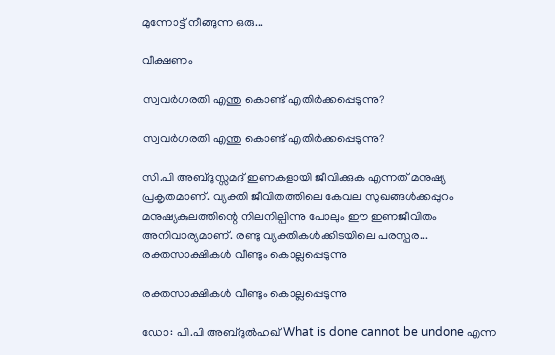മുന്നോട്ട് നീങ്ങുന്ന ഒരു...

വീക്ഷണം

സ്വവര്‍ഗരതി എന്തു കൊണ്ട് എതിര്‍ക്കപ്പെടുന്നു?

സ്വവര്‍ഗരതി എന്തു കൊണ്ട് എതിര്‍ക്കപ്പെടുന്നു?

സി.പി അബ്ദുസ്സമദ് ഇണകളായി ജീവിക്കുക എന്നത് മനുഷ്യ പ്രകൃതമാണ്. വ്യക്തി ജീവിതത്തിലെ കേവല സുഖങ്ങള്‍ക്കപ്പുറം മനുഷ്യകുലത്തിന്റെ നിലനില്പിന്നു പോലും ഈ ഇണജീവിതം അനിവാര്യമാണ്. രണ്ടു വ്യക്തികള്‍ക്കിടയിലെ പരസ്പര...
രക്തസാക്ഷികള്‍ വീണ്ടും കൊല്ലപ്പെടുന്നു

രക്തസാക്ഷികള്‍ വീണ്ടും കൊല്ലപ്പെടുന്നു

ഡോ: പി.പി അബ്ദുല്‍ഹഖ് What is done cannot be undone എന്ന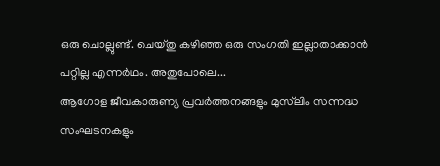ഒരു ചൊല്ലുണ്ട്. ചെയ്തു കഴിഞ്ഞ ഒരു സംഗതി ഇല്ലാതാക്കാന്‍ പറ്റില്ല എന്നര്‍ഥം. അതുപോലെ...
ആഗോള ജീവകാരുണ്യ പ്രവര്‍ത്തനങ്ങളും മുസ്‌ലിം സന്നദ്ധ സംഘടനകളും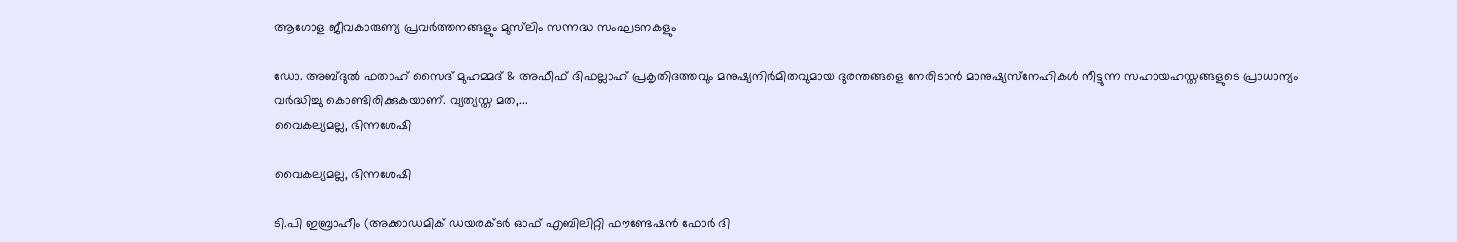ആഗോള ജീവകാരുണ്യ പ്രവര്‍ത്തനങ്ങളും മുസ്‌ലിം സന്നദ്ധ സംഘടനകളും

ഡോ. അബ്ദുല്‍ ഫതാഹ് സൈദ് മുഹമ്മദ് & അഫീഫ് ദിഫല്ലാഹ് പ്രകൃതിദത്തവും മനുഷ്യനിര്‍മിതവുമായ ദുരന്തങ്ങളെ നേരിടാന്‍ മാനുഷ്യസ്‌നേഹികള്‍ നീട്ടുന്ന സഹായഹസ്തങ്ങളുടെ പ്രാധാന്യം വര്‍ദ്ധിച്ചു കൊണ്ടിരിക്കുകയാണ്. വ്യത്യസ്ത മത,...
വൈകല്യമല്ല, ഭിന്നശേഷി

വൈകല്യമല്ല, ഭിന്നശേഷി

ടി.പി ഇബ്രാഹീം (അക്കാഡമിക് ഡയരക്ടര്‍ ഓഫ് എബിലിറ്റി ഫൗണ്ടേഷന്‍ ഫോര്‍ ദി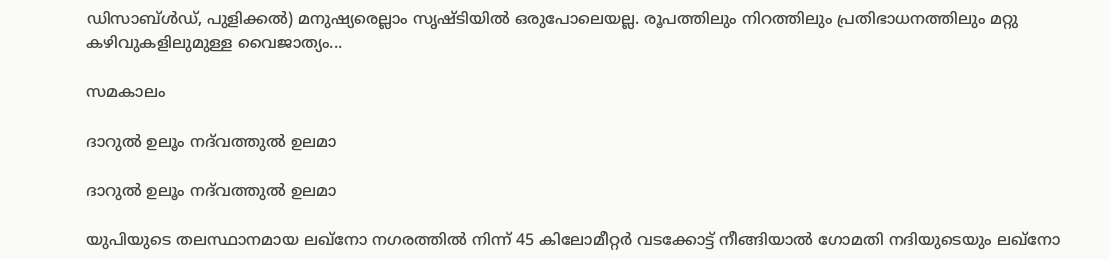ഡിസാബ്ള്‍ഡ്, പുളിക്കല്‍) മനുഷ്യരെല്ലാം സൃഷ്ടിയില്‍ ഒരുപോലെയല്ല. രൂപത്തിലും നിറത്തിലും പ്രതിഭാധനത്തിലും മറ്റു കഴിവുകളിലുമുള്ള വൈജാത്യം...

സമകാലം

ദാറുല്‍ ഉലൂം നദ്‌വത്തുല്‍ ഉലമാ

ദാറുല്‍ ഉലൂം നദ്‌വത്തുല്‍ ഉലമാ

യുപിയുടെ തലസ്ഥാനമായ ലഖ്‌നോ നഗരത്തില്‍ നിന്ന് 45 കിലോമീറ്റര്‍ വടക്കോട്ട് നീങ്ങിയാല്‍ ഗോമതി നദിയുടെയും ലഖ്‌നോ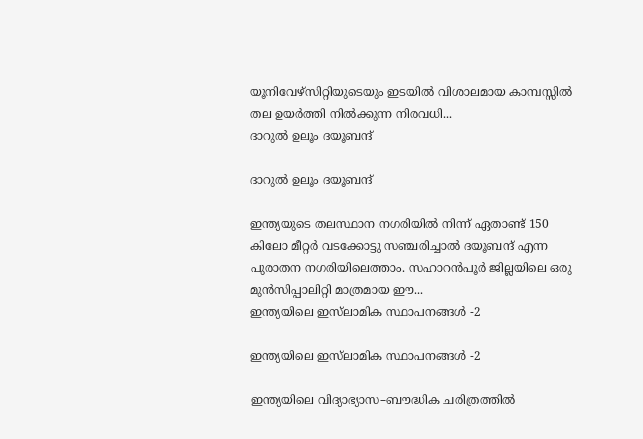യൂനിവേഴ്‌സിറ്റിയുടെയും ഇടയില്‍ വിശാലമായ കാമ്പസ്സില്‍ തല ഉയര്‍ത്തി നില്‍ക്കുന്ന നിരവധി...
ദാറുല്‍ ഉലൂം ദയൂബന്ദ്

ദാറുല്‍ ഉലൂം ദയൂബന്ദ്

ഇന്ത്യയുടെ തലസ്ഥാന നഗരിയില്‍ നിന്ന് ഏതാണ്ട് 150 കിലോ മീറ്റര്‍ വടക്കോട്ടു സഞ്ചരിച്ചാല്‍ ദയൂബന്ദ് എന്ന പുരാതന നഗരിയിലെത്താം. സഹാറന്‍പൂര്‍ ജില്ലയിലെ ഒരു മുന്‍സിപ്പാലിറ്റി മാത്രമായ ഈ...
ഇന്ത്യയിലെ ഇസ്‌ലാമിക സ്ഥാപനങ്ങള്‍ -2

ഇന്ത്യയിലെ ഇസ്‌ലാമിക സ്ഥാപനങ്ങള്‍ -2

ഇന്ത്യയിലെ വിദ്യാഭ്യാസ–ബൗദ്ധിക ചരിത്രത്തില്‍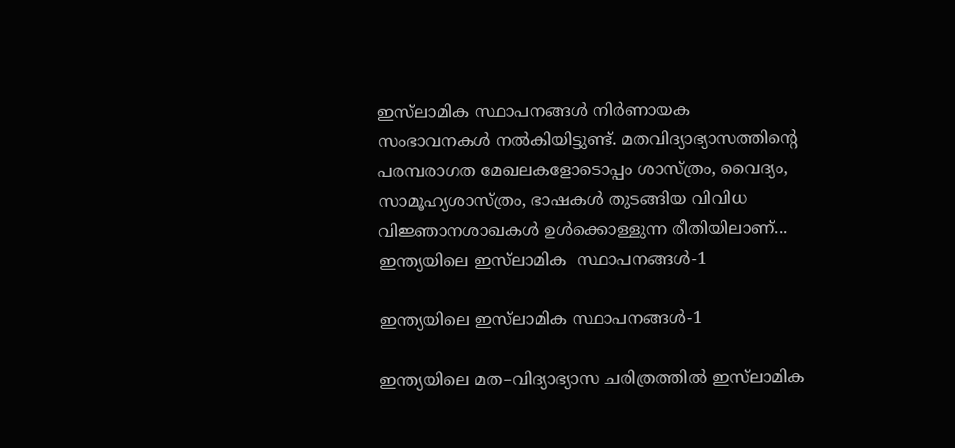ഇസ്‌ലാമിക സ്ഥാപനങ്ങള്‍ നിര്‍ണായക സംഭാവനകള്‍ നല്‍കിയിട്ടുണ്ട്. മതവിദ്യാഭ്യാസത്തിന്റെ പരമ്പരാഗത മേഖലകളോടൊപ്പം ശാസ്ത്രം, വൈദ്യം, സാമൂഹ്യശാസ്ത്രം, ഭാഷകള്‍ തുടങ്ങിയ വിവിധ വിജ്ഞാനശാഖകള്‍ ഉള്‍ക്കൊള്ളുന്ന രീതിയിലാണ്...
ഇന്ത്യയിലെ ഇസ്‌ലാമിക  സ്ഥാപനങ്ങള്‍-1

ഇന്ത്യയിലെ ഇസ്‌ലാമിക സ്ഥാപനങ്ങള്‍-1

ഇന്ത്യയിലെ മത–വിദ്യാഭ്യാസ ചരിത്രത്തില്‍ ഇസ്‌ലാമിക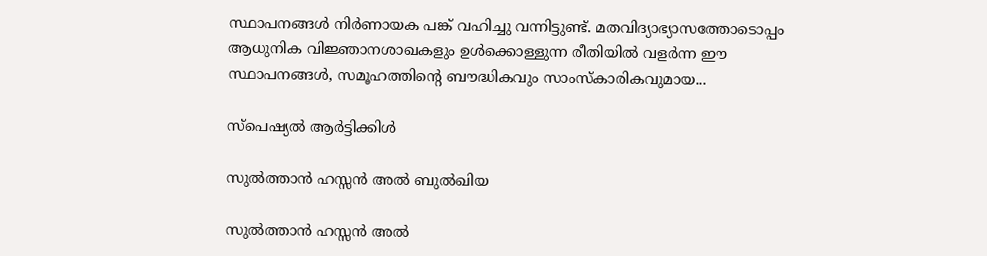സ്ഥാപനങ്ങള്‍ നിര്‍ണായക പങ്ക് വഹിച്ചു വന്നിട്ടുണ്ട്. മതവിദ്യാഭ്യാസത്തോടൊപ്പം ആധുനിക വിജ്ഞാനശാഖകളും ഉള്‍ക്കൊള്ളുന്ന രീതിയില്‍ വളര്‍ന്ന ഈ സ്ഥാപനങ്ങള്‍, സമൂഹത്തിന്റെ ബൗദ്ധികവും സാംസ്‌കാരികവുമായ...

സ്പെഷ്യൽ ആർട്ടിക്കിൾ

സുല്‍ത്താന്‍ ഹസ്സന്‍ അല്‍ ബുല്‍ഖിയ

സുല്‍ത്താന്‍ ഹസ്സന്‍ അല്‍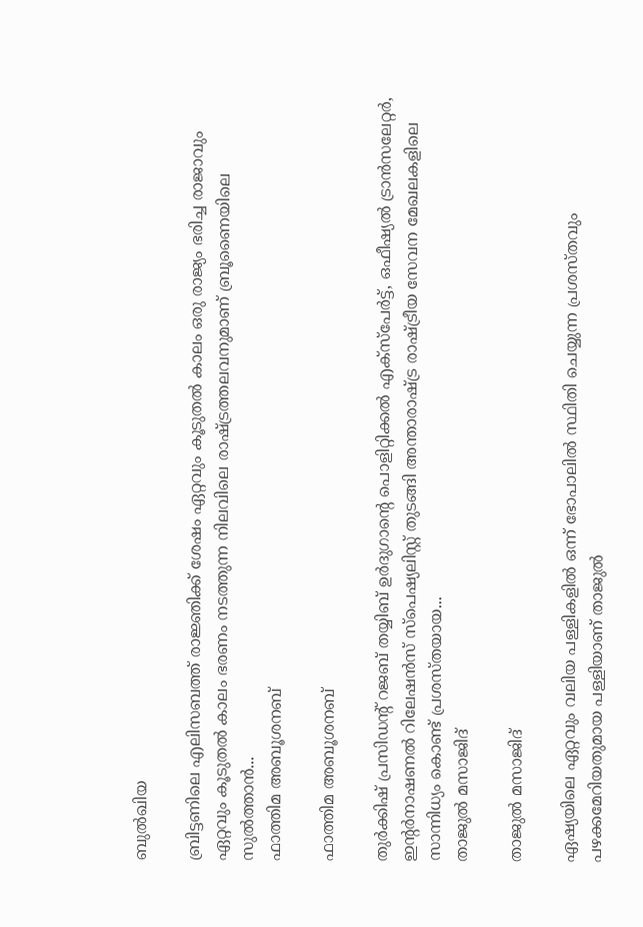ബുല്‍ഖിയ

ബ്രിട്ടണിലെ എലിസബത്ത് രാജ്ഞിക്ക് ശേഷം ഏറ്റവും കൂടുതല്‍ കാലം ഒരു രാജ്യം ഭരിച്ച രാജാവും ഏറ്റവും കൂടുതല്‍ കാലം ഭരണം നടത്തുന്ന നിലവിലെ രാഷ്ട്രത്തലവനുമാണ് ബ്രൂണൈയിലെ സുല്‍ത്താന്‍...
ഫാത്തിമ അബൂശനബ്

ഫാത്തിമ അബൂശനബ്

തുര്‍ക്കിഷ് പ്രസിഡന്റ് റജബ് തയ്യിബ് ഉര്‍ദുഗാന്റെ പൊളിറ്റിക്കല്‍ എക്‌സ്‌പേര്‍ട്ട്, ഒഫീഷ്യല്‍ ട്രാന്‍സലേറ്റര്‍, ഇന്റര്‍നാഷണല്‍ റിലേഷന്‍സ് സ്‌പെഷ്യലിസ്റ്റ് തുടങ്ങി അന്താരാഷ്ട്ര രാഷ്ട്രീയ സേവന മേഖലകളിലെ സാന്നിധ്യം കൊണ്ട് പ്രശസ്തയായ...
താജുല്‍ മസാജിദ്

താജുല്‍ മസാജിദ്

ഏഷ്യയിലെ ഏറ്റവും വലിയ പള്ളികളില്‍ ഒന്ന് ഭോപാലില്‍ സ്ഥിതി ചെയ്യുന്ന പ്രശസ്തവും പഴക്കമേറിയതുമായ പള്ളിയാണ് താജുല്‍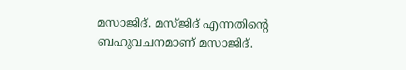മസാജിദ്. മസ്ജിദ് എന്നതിന്റെ ബഹുവചനമാണ് മസാജിദ്.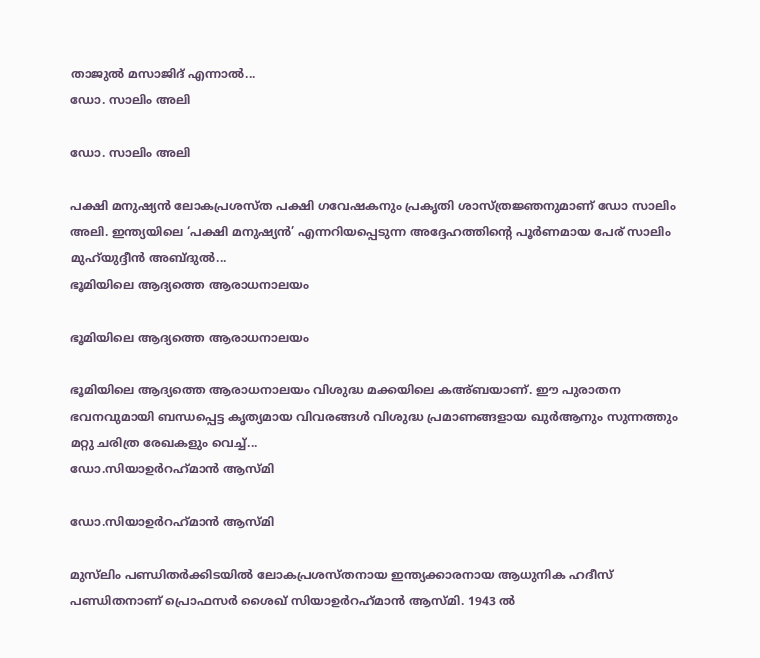താജുല്‍ മസാജിദ് എന്നാല്‍...
ഡോ. സാലിം അലി

ഡോ. സാലിം അലി

പക്ഷി മനുഷ്യന്‍ ലോകപ്രശസ്ത പക്ഷി ഗവേഷകനും പ്രകൃതി ശാസ്ത്രജ്ഞനുമാണ് ഡോ സാലിം അലി. ഇന്ത്യയിലെ ‘പക്ഷി മനുഷ്യന്‍’ എന്നറിയപ്പെടുന്ന അദ്ദേഹത്തിന്റെ പൂര്‍ണമായ പേര് സാലിം മുഹ്‌യുദ്ദീന്‍ അബ്ദുല്‍...
ഭൂമിയിലെ ആദ്യത്തെ ആരാധനാലയം

ഭൂമിയിലെ ആദ്യത്തെ ആരാധനാലയം

ഭൂമിയിലെ ആദ്യത്തെ ആരാധനാലയം വിശുദ്ധ മക്കയിലെ കഅ്ബയാണ്. ഈ പുരാതന ഭവനവുമായി ബന്ധപ്പെട്ട കൃത്യമായ വിവരങ്ങള്‍ വിശുദ്ധ പ്രമാണങ്ങളായ ഖുര്‍ആനും സുന്നത്തും മറ്റു ചരിത്ര രേഖകളും വെച്ച്...
ഡോ.സിയാഉര്‍റഹ്‌മാന്‍ ആസ്മി

ഡോ.സിയാഉര്‍റഹ്‌മാന്‍ ആസ്മി

മുസ്‌ലിം പണ്ഡിതര്‍ക്കിടയില്‍ ലോകപ്രശസ്തനായ ഇന്ത്യക്കാരനായ ആധുനിക ഹദീസ് പണ്ഡിതനാണ് പ്രൊഫസര്‍ ശൈഖ് സിയാഉര്‍റഹ്‌മാന്‍ ആസ്മി. 1943 ല്‍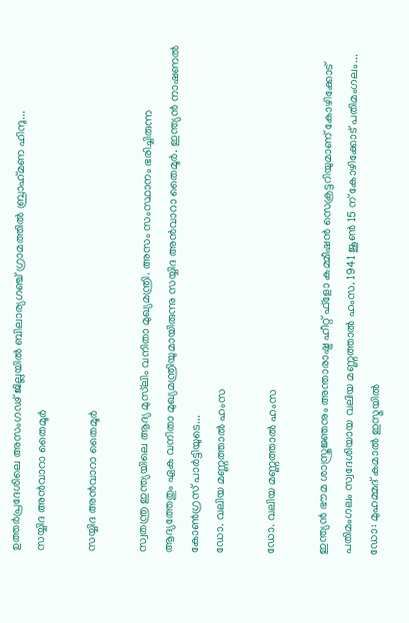ഉത്തര്‍പ്രദേശിലെ അസംഗഢ് ജില്ലയില്‍ ബിലാര്യഗഞ്ച് ഗ്രാമത്തില്‍ ബ്രാഹ്‌മണ ഹിന്ദു...
സയ്യിദ അന്‍വാറാ തൈമൂര്‍

സയ്യിദ അന്‍വാറാ തൈമൂര്‍

സ്വതന്ത്ര ഇന്ത്യയിലെ ആദ്യ മുസ്‌ലിം വനിതാ മുഖ്യമന്ത്രി. അസം സംസ്ഥാനം ഭരിച്ചിരുന്ന ആദ്യത്തേതും ഏക വനിതാ മുഖ്യമന്ത്രിയുമായിരുന്നു സയ്യിദ അന്‍വാറാ തൈമൂര്‍. ഇന്ത്യന്‍ നാഷണല്‍ കോണ്‍ഗ്രസ് പാര്‍ട്ടിയുടെ...
ഡോ. വലിയ മണ്ണത്താല്‍ ഹംസ

ഡോ. വലിയ മണ്ണത്താല്‍ ഹംസ

ഇന്ത്യന്‍ ഭൗമ ശാസ്ത്രജ്ഞനും അന്താരാഷ്ട്ര ഹീറ്റ് ഫ്‌ളോ കമ്മീഷന്‍ സെക്രട്ടറിയുമാണ് കോഴിക്കോട് പതിമംഗലം സ്വദേശിയായ വലിയ മണ്ണത്താല്‍ ഹംസ. 1941 ജൂണ്‍ 15 ന് കോഴിക്കോട് പതിമംഗലം...
ഡോ: മുഹമ്മദ് കമാല്‍ ഇസ്മയില്‍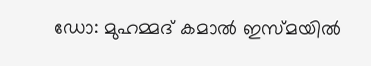ഡോ: മുഹമ്മദ് കമാല്‍ ഇസ്മയില്‍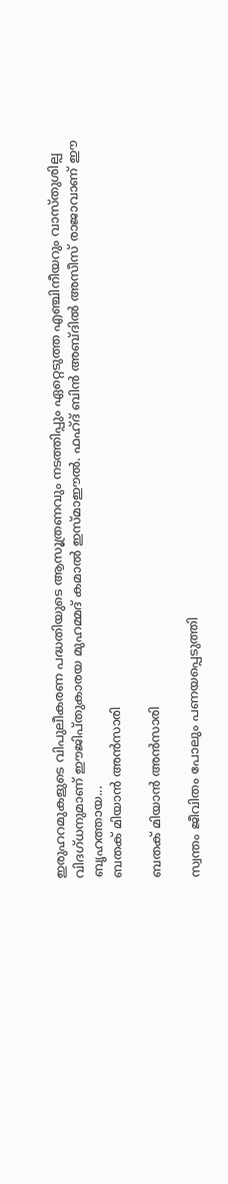ഇരുഹറമുകളുടെ വിപുലീകരണ പദ്ധതിയുടെ ആസൂത്രണവും നടത്തിപ്പും ഏറ്റെടുത്ത എഞ്ചിനീയറും വാസ്തുശില്പ വിദഗ്ധനുമാണ് ഈജിപ്തുകാരയ മുഹമ്മദ് കമാല്‍ ഇസ്മാഈല്‍. ഫഹ്ദ് ബിന്‍ അബ്ദില്‍ അസീസ് രാജാവാണ് ഈ ബൃഹത്തായ...
ബതക് മിയാന്‍ അന്‍സാരി

ബതക് മിയാന്‍ അന്‍സാരി

സ്വന്തം ജീവിതം പോലും പണയപ്പെടുത്തി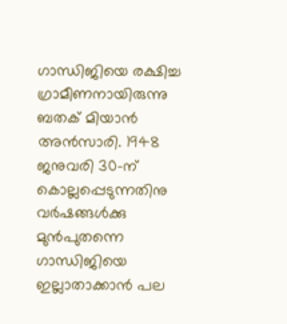ഗാന്ധിജിയെ രക്ഷിച്ച ഗ്രാമീണനായിരുന്നു ബതക് മിയാന്‍ അന്‍സാരി. 1948 ജനുവരി 30-ന് കൊല്ലപ്പെടുന്നതിനു വര്‍ഷങ്ങള്‍ക്കു മുന്‍പുതന്നെ ഗാന്ധിജിയെ ഇല്ലാതാക്കാന്‍ പല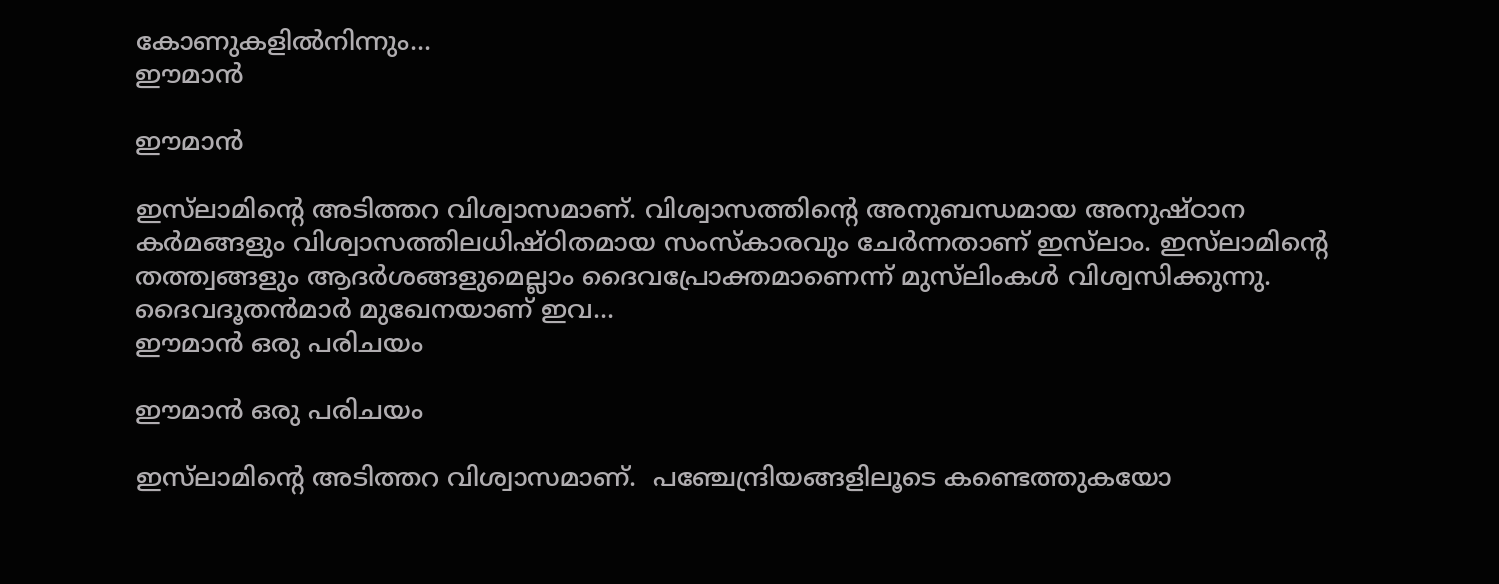കോണുകളില്‍നിന്നും...
ഈമാന്‍

ഈമാന്‍

ഇസ്‌ലാമിന്റെ അടിത്തറ വിശ്വാസമാണ്. വിശ്വാസത്തിന്റെ അനുബന്ധമായ അനുഷ്ഠാന കര്‍മങ്ങളും വിശ്വാസത്തിലധിഷ്ഠിതമായ സംസ്‌കാരവും ചേര്‍ന്നതാണ് ഇസ്‌ലാം. ഇസ്‌ലാമിന്റെ തത്ത്വങ്ങളും ആദര്‍ശങ്ങളുമെല്ലാം ദൈവപ്രോക്തമാണെന്ന് മുസ്‌ലിംകള്‍ വിശ്വസിക്കുന്നു. ദൈവദൂതന്‍മാര്‍ മുഖേനയാണ് ഇവ...
ഈമാന്‍ ഒരു പരിചയം

ഈമാന്‍ ഒരു പരിചയം

ഇസ്‌ലാമിന്റെ അടിത്തറ വിശ്വാസമാണ്.  പഞ്ചേന്ദ്രിയങ്ങളിലൂടെ കണ്ടെത്തുകയോ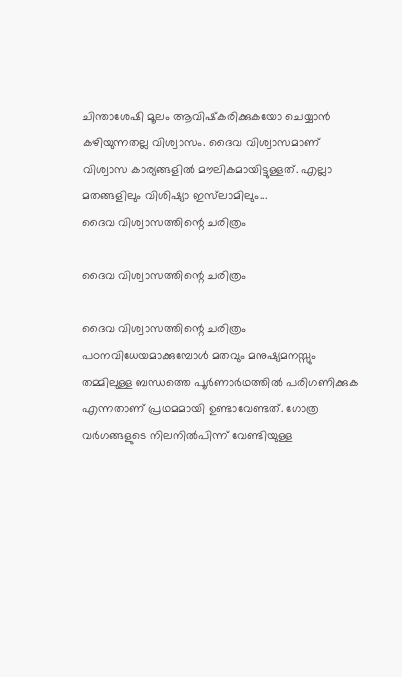ചിന്താശേഷി മൂലം ആവിഷ്‌കരിക്കുകയോ ചെയ്യാന്‍ കഴിയുന്നതല്ല വിശ്വാസം. ദൈവ വിശ്വാസമാണ് വിശ്വാസ കാര്യങ്ങളില്‍ മൗലികമായിട്ടുള്ളത്. എല്ലാ മതങ്ങളിലും വിശിഷ്യാ ഇസ്‌ലാമിലും...
ദൈവ വിശ്വാസത്തിന്റെ ചരിത്രം

ദൈവ വിശ്വാസത്തിന്റെ ചരിത്രം

ദൈവ വിശ്വാസത്തിന്റെ ചരിത്രം പഠനവിധേയമാക്കുമ്പോള്‍ മതവും മനുഷ്യമനസ്സും തമ്മിലുള്ള ബന്ധത്തെ പൂര്‍ണാര്‍ഥത്തില്‍ പരിഗണിക്കുക എന്നതാണ് പ്രഥമമായി ഉണ്ടാവേണ്ടത്. ഗോത്ര വര്‍ഗങ്ങളുടെ നിലനില്‍പിന്ന് വേണ്ടിയുള്ള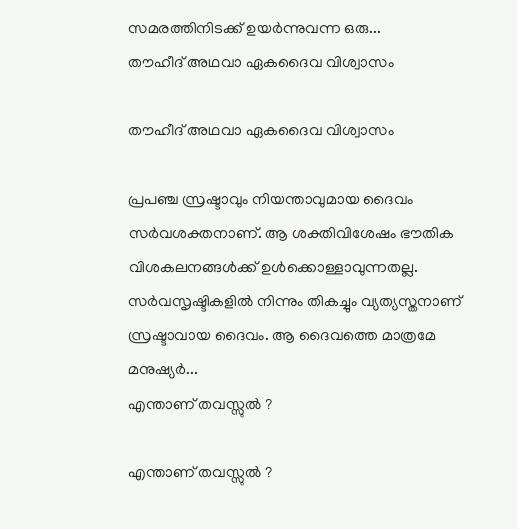സമരത്തിനിടക്ക് ഉയര്‍ന്നുവന്ന ഒരു...
തൗഹീദ് അഥവാ ഏകദൈവ വിശ്വാസം

തൗഹീദ് അഥവാ ഏകദൈവ വിശ്വാസം

പ്രപഞ്ച സ്രഷ്ടാവും നിയന്താവുമായ ദൈവം സര്‍വശക്തനാണ്. ആ ശക്തിവിശേഷം ഭൗതിക വിശകലനങ്ങള്‍ക്ക് ഉള്‍ക്കൊള്ളാവുന്നതല്ല. സര്‍വസൃഷ്ടികളില്‍ നിന്നും തികച്ചും വ്യത്യസ്തനാണ് സ്രഷ്ടാവായ ദൈവം. ആ ദൈവത്തെ മാത്രമേ മനുഷ്യര്‍...
എന്താണ് തവസ്സുല്‍ ?

എന്താണ് തവസ്സുല്‍ ?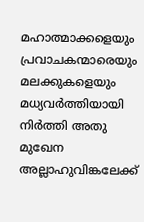മഹാത്മാക്കളെയും പ്രവാചകന്മാരെയും മലക്കുകളെയും മധ്യവര്‍ത്തിയായി നിര്‍ത്തി അതു മുഖേന അല്ലാഹുവിങ്കലേക്ക്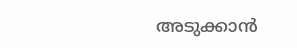അടുക്കാന്‍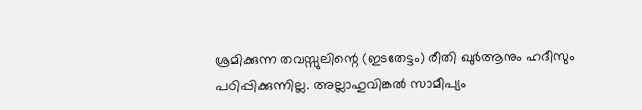ശ്രമിക്കുന്ന തവസ്സുലിന്റെ (ഇടതേട്ടം) രീതി ഖുര്‍ആനും ഹദീസും പഠിപ്പിക്കുന്നില്ല. അല്ലാഹുവിങ്കല്‍ സാമീപ്യം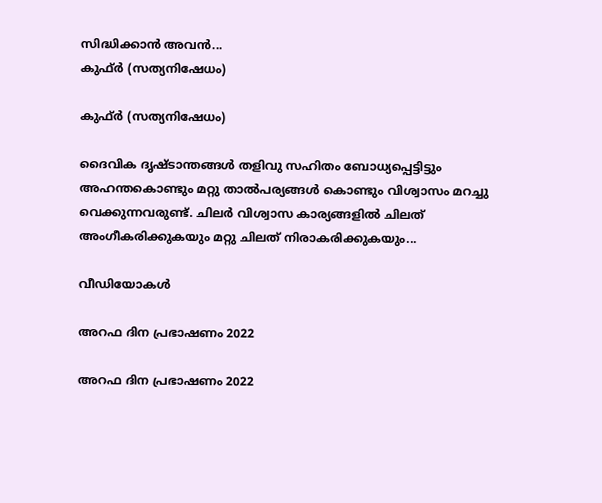സിദ്ധിക്കാന്‍ അവന്‍...
കുഫ്ര്‍ (സത്യനിഷേധം)

കുഫ്ര്‍ (സത്യനിഷേധം)

ദൈവിക ദൃഷ്‌ടാന്തങ്ങൾ തളിവു സഹിതം ബോധ്യപ്പെട്ടിട്ടും അഹന്തകൊണ്ടും മറ്റു താൽപര്യങ്ങൾ കൊണ്ടും വിശ്വാസം മറച്ചു വെക്കുന്നവരുണ്ട്‌. ചിലർ വിശ്വാസ കാര്യങ്ങളിൽ ചിലത്‌ അംഗീകരിക്കുകയും മറ്റു ചിലത്‌ നിരാകരിക്കുകയും...

വീഡിയോകൾ

അറഫ ദിന പ്രഭാഷണം 2022

അറഫ ദിന പ്രഭാഷണം 2022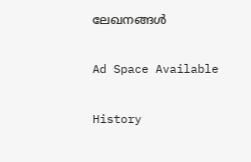ലേഖനങ്ങൾ

Ad Space Available

History